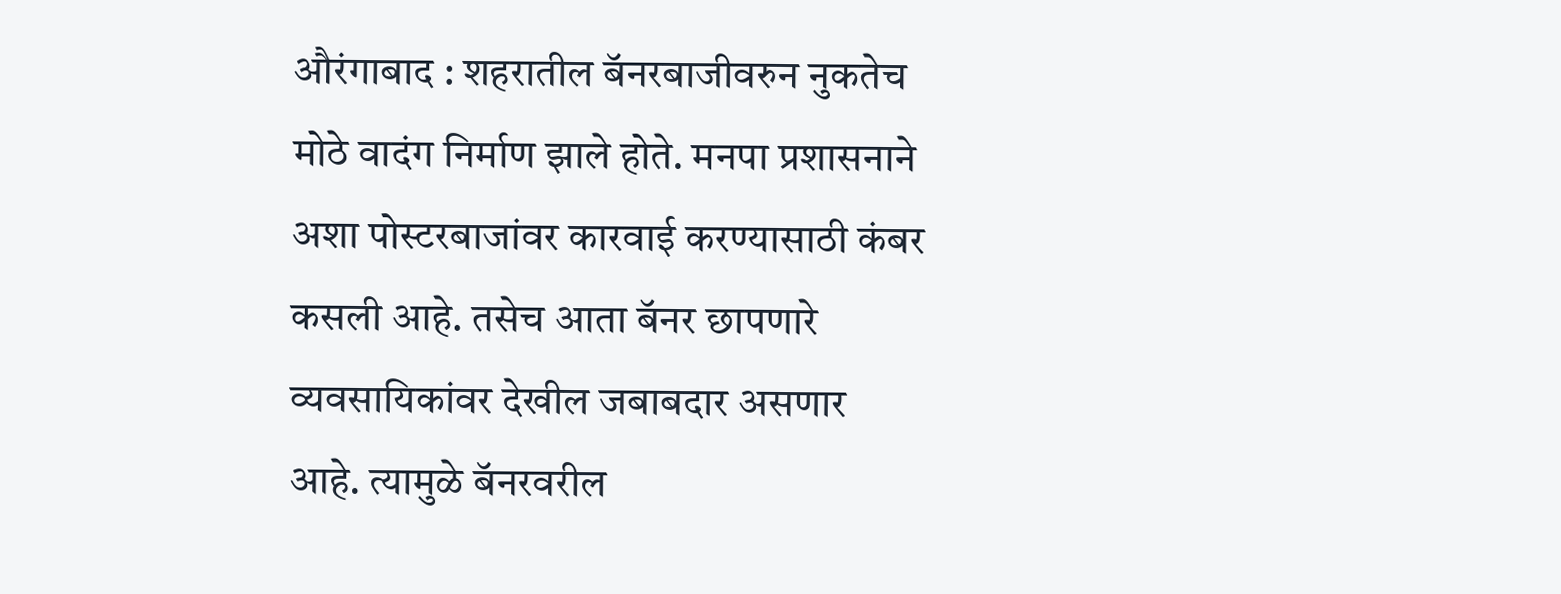औरंगाबाद : शहरातील बॅनरबाजीवरुन नुकतेच मोठे वादंग निर्माण झाले होते. मनपा प्रशासनाने अशा पोस्टरबाजांवर कारवाई करण्यासाठी कंबर कसली आहे. तसेच आता बॅनर छापणारे व्यवसायिकांवर देखील जबाबदार असणार आहे. त्यामुळे बॅनरवरील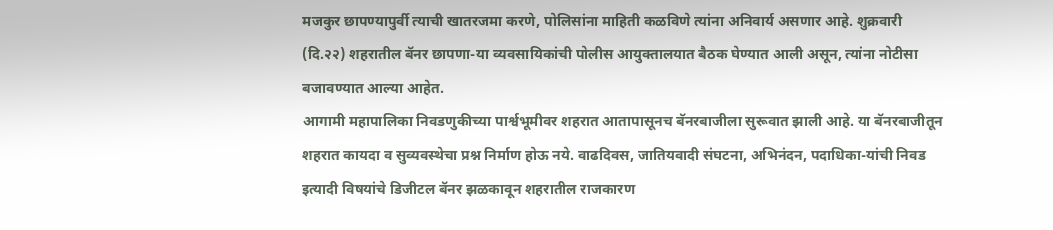मजकुर छापण्यापुर्वी त्याची खातरजमा करणे, पोलिसांना माहिती कळविणे त्यांना अनिवार्य असणार आहे. शुक्रवारी (दि.२२) शहरातील बॅनर छापणा-या व्यवसायिकांची पोलीस आयुक्तालयात बैठक घेण्यात आली असून, त्यांना नोटीसा बजावण्यात आल्या आहेत.
आगामी महापालिका निवडणुकीच्या पार्श्वभूमीवर शहरात आतापासूनच बॅनरबाजीला सुरूवात झाली आहे. या बॅनरबाजीतून शहरात कायदा व सुव्यवस्थेचा प्रश्न निर्माण होऊ नये. वाढदिवस, जातियवादी संघटना, अभिनंदन, पदाधिका-यांची निवड इत्यादी विषयांचे डिजीटल बॅनर झळकावून शहरातील राजकारण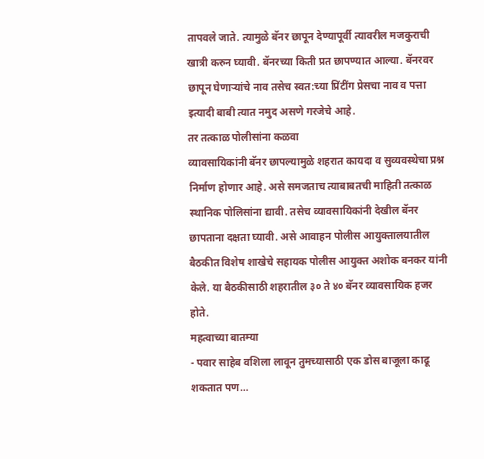तापवले जाते. त्यामुळे बॅनर छापून देण्यापूर्वी त्यावरील मजकुराची खात्री करुन घ्यावी. बॅनरच्या किती प्रत छापण्यात आल्या. बॅनरवर छापून घेणाऱ्यांचे नाव तसेच स्वत:च्या प्रिंटींग प्रेसचा नाव व पत्ता इत्यादी बाबी त्यात नमुद असणे गरजेचे आहे.
तर तत्काळ पोलीसांना कळवा
व्यावसायिकांनी बॅनर छापल्यामुळे शहरात कायदा व सुव्यवस्थेचा प्रश्न निर्माण होणार आहे. असे समजताच त्याबाबतची माहिती तत्काळ स्थानिक पोलिसांना द्यावी. तसेच व्यावसायिकांनी देखील बॅनर छापताना दक्षता घ्यावी. असे आवाहन पोलीस आयुक्तालयातील बैठकीत विशेष शाखेचे सहायक पोलीस आयुक्त अशोक बनकर यांनी केले. या बैठकीसाठी शहरातील ३० ते ४० बॅनर व्यावसायिक हजर होते.
महत्वाच्या बातम्या
- पवार साहेब वशिला लावून तुमच्यासाठी एक डोस बाजूला काढू शकतात पण…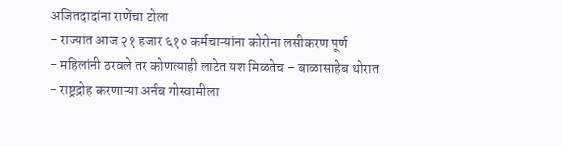अजितदादांना राणेंचा टोला
- राज्यात आज २१ हजार ६१० कर्मचाऱ्यांना कोरोना लसीकरण पूर्ण
- महिलांनी ठरवले तर कोणत्याही लाटेत यश मिळतेच – बाळासाहेब थोरात
- राष्ट्रद्रोह करणाऱ्या अर्नब गोस्वामीला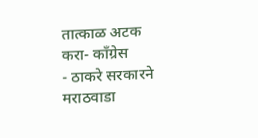तात्काळ अटक करा- कॉंग्रेस
- ठाकरे सरकारने मराठवाडा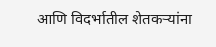आणि विदर्भातील शेतकऱ्यांना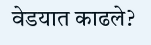वेडयात काढले?